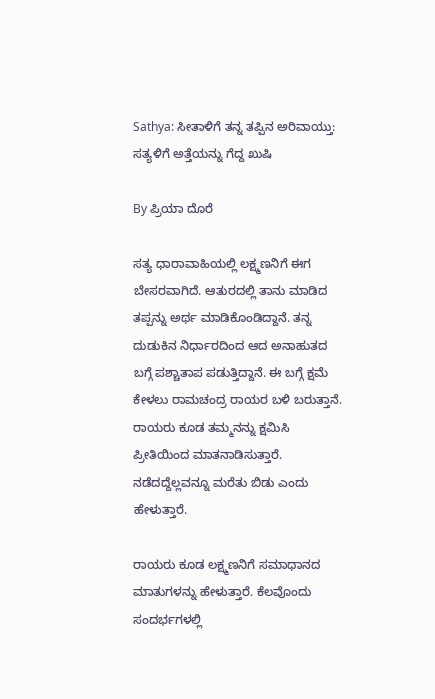Sathya: ಸೀತಾಳಿಗೆ ತನ್ನ ತಪ್ಪಿನ ಅರಿವಾಯ್ತು: ಸತ್ಯಳಿಗೆ ಅತ್ತೆಯನ್ನು ಗೆದ್ದ ಖುಷಿ

By ಪ್ರಿಯಾ ದೊರೆ

ಸತ್ಯ ಧಾರಾವಾಹಿಯಲ್ಲಿ ಲಕ್ಷ್ಮಣನಿಗೆ ಈಗ ಬೇಸರವಾಗಿದೆ. ಆತುರದಲ್ಲಿ ತಾನು ಮಾಡಿದ ತಪ್ಪನ್ನು ಅರ್ಥ ಮಾಡಿಕೊಂಡಿದ್ದಾನೆ. ತನ್ನ ದುಡುಕಿನ ನಿರ್ಧಾರದಿಂದ ಆದ ಅನಾಹುತದ ಬಗ್ಗೆ ಪಶ್ಚಾತಾಪ ಪಡುತ್ತಿದ್ದಾನೆ. ಈ ಬಗ್ಗೆ ಕ್ಷಮೆ ಕೇಳಲು ರಾಮಚಂದ್ರ ರಾಯರ ಬಳಿ ಬರುತ್ತಾನೆ. ರಾಯರು ಕೂಡ ತಮ್ಮನನ್ನು ಕ್ಷಮಿಸಿ ಪ್ರೀತಿಯಿಂದ ಮಾತನಾಡಿಸುತ್ತಾರೆ. ನಡೆದದ್ದೆಲ್ಲವನ್ನೂ ಮರೆತು ಬಿಡು ಎಂದು ಹೇಳುತ್ತಾರೆ.

ರಾಯರು ಕೂಡ ಲಕ್ಷ್ಮಣನಿಗೆ ಸಮಾಧಾನದ ಮಾತುಗಳನ್ನು ಹೇಳುತ್ತಾರೆ. ಕೆಲವೊಂದು ಸಂದರ್ಭಗಳಲ್ಲಿ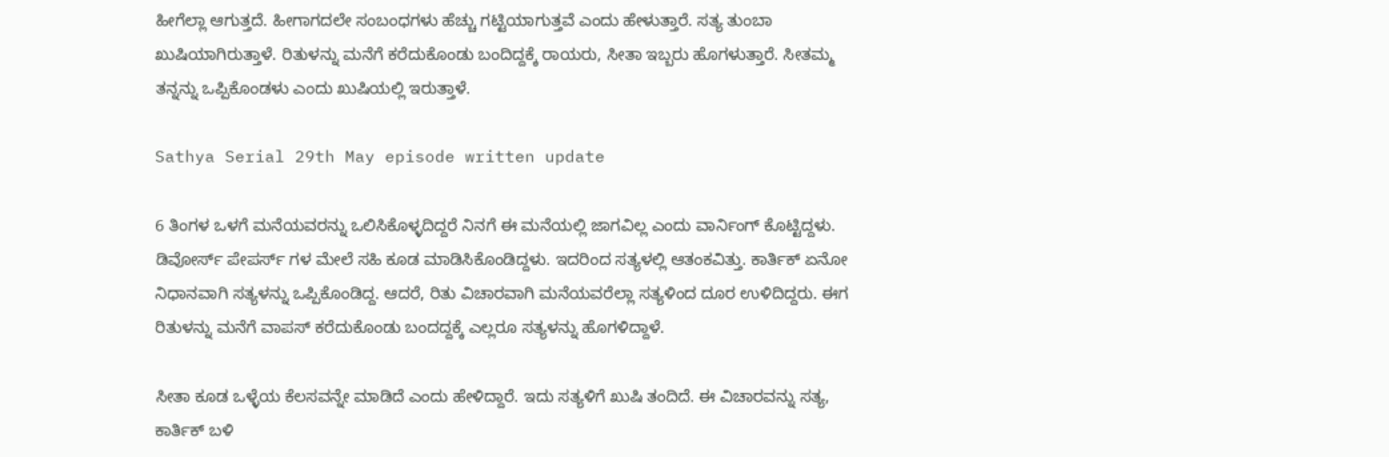ಹೀಗೆಲ್ಲಾ ಆಗುತ್ತದೆ. ಹೀಗಾಗದಲೇ ಸಂಬಂಧಗಳು ಹೆಚ್ಚು ಗಟ್ಟಿಯಾಗುತ್ತವೆ ಎಂದು ಹೇಳುತ್ತಾರೆ. ಸತ್ಯ ತುಂಬಾ ಖುಷಿಯಾಗಿರುತ್ತಾಳೆ. ರಿತುಳನ್ನು ಮನೆಗೆ ಕರೆದುಕೊಂಡು ಬಂದಿದ್ದಕ್ಕೆ ರಾಯರು, ಸೀತಾ ಇಬ್ಬರು ಹೊಗಳುತ್ತಾರೆ. ಸೀತಮ್ಮ ತನ್ನನ್ನು ಒಪ್ಪಿಕೊಂಡಳು ಎಂದು ಖುಷಿಯಲ್ಲಿ ಇರುತ್ತಾಳೆ.

Sathya Serial 29th May episode written update

6 ತಿಂಗಳ ಒಳಗೆ ಮನೆಯವರನ್ನು ಒಲಿಸಿಕೊಳ್ಳದಿದ್ದರೆ ನಿನಗೆ ಈ ಮನೆಯಲ್ಲಿ ಜಾಗವಿಲ್ಲ ಎಂದು ವಾರ್ನಿಂಗ್ ಕೊಟ್ಟಿದ್ದಳು. ಡಿವೋರ್ಸ್ ಪೇಪರ್ಸ್ ಗಳ ಮೇಲೆ ಸಹಿ ಕೂಡ ಮಾಡಿಸಿಕೊಂಡಿದ್ದಳು. ಇದರಿಂದ ಸತ್ಯಳಲ್ಲಿ ಆತಂಕವಿತ್ತು. ಕಾರ್ತಿಕ್ ಏನೋ ನಿಧಾನವಾಗಿ ಸತ್ಯಳನ್ನು ಒಪ್ಪಿಕೊಂಡಿದ್ದ. ಆದರೆ, ರಿತು ವಿಚಾರವಾಗಿ ಮನೆಯವರೆಲ್ಲಾ ಸತ್ಯಳಿಂದ ದೂರ ಉಳಿದಿದ್ದರು. ಈಗ ರಿತುಳನ್ನು ಮನೆಗೆ ವಾಪಸ್ ಕರೆದುಕೊಂಡು ಬಂದದ್ದಕ್ಕೆ ಎಲ್ಲರೂ ಸತ್ಯಳನ್ನು ಹೊಗಳಿದ್ದಾಳೆ.

ಸೀತಾ ಕೂಡ ಒಳ್ಳೆಯ ಕೆಲಸವನ್ನೇ ಮಾಡಿದೆ ಎಂದು ಹೇಳಿದ್ದಾರೆ. ಇದು ಸತ್ಯಳಿಗೆ ಖುಷಿ ತಂದಿದೆ. ಈ ವಿಚಾರವನ್ನು ಸತ್ಯ, ಕಾರ್ತಿಕ್ ಬಳಿ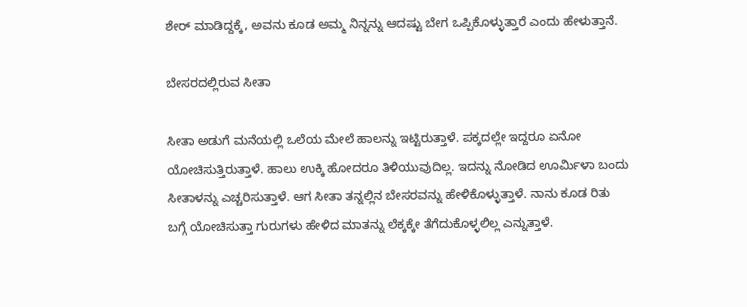ಶೇರ್ ಮಾಡಿದ್ದಕ್ಕೆ, ಅವನು ಕೂಡ ಅಮ್ಮ ನಿನ್ನನ್ನು ಆದಷ್ಟು ಬೇಗ ಒಪ್ಪಿಕೊಳ್ಳುತ್ತಾರೆ ಎಂದು ಹೇಳುತ್ತಾನೆ.

ಬೇಸರದಲ್ಲಿರುವ ಸೀತಾ

ಸೀತಾ ಅಡುಗೆ ಮನೆಯಲ್ಲಿ ಒಲೆಯ ಮೇಲೆ ಹಾಲನ್ನು ಇಟ್ಟಿರುತ್ತಾಳೆ. ಪಕ್ಕದಲ್ಲೇ ಇದ್ದರೂ ಏನೋ ಯೋಚಿಸುತ್ತಿರುತ್ತಾಳೆ. ಹಾಲು ಉಕ್ಕಿ ಹೋದರೂ ತಿಳಿಯುವುದಿಲ್ಲ. ಇದನ್ನು ನೋಡಿದ ಊರ್ಮಿಳಾ ಬಂದು ಸೀತಾಳನ್ನು ಎಚ್ಚರಿಸುತ್ತಾಳೆ. ಆಗ ಸೀತಾ ತನ್ನಲ್ಲಿನ ಬೇಸರವನ್ನು ಹೇಳಿಕೊಳ್ಳುತ್ತಾಳೆ. ನಾನು ಕೂಡ ರಿತು ಬಗ್ಗೆ ಯೋಚಿಸುತ್ತಾ ಗುರುಗಳು ಹೇಳಿದ ಮಾತನ್ನು ಲೆಕ್ಕಕ್ಕೇ ತೆಗೆದುಕೊಳ್ಳಲಿಲ್ಲ ಎನ್ನುತ್ತಾಳೆ.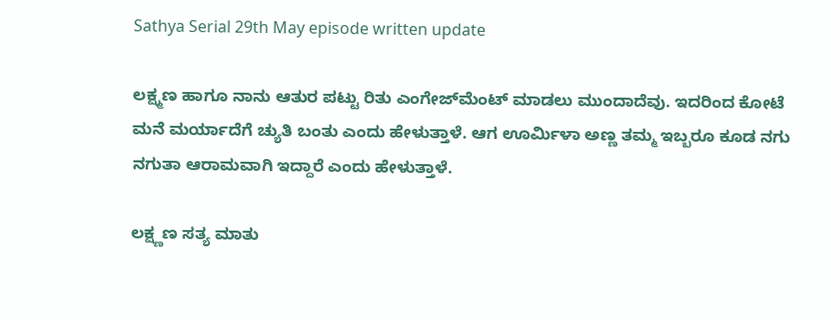Sathya Serial 29th May episode written update

ಲಕ್ಷ್ಮಣ ಹಾಗೂ ನಾನು ಆತುರ ಪಟ್ಟು ರಿತು ಎಂಗೇಜ್‌ಮೆಂಟ್ ಮಾಡಲು ಮುಂದಾದೆವು. ಇದರಿಂದ ಕೋಟೆ ಮನೆ ಮರ್ಯಾದೆಗೆ ಚ್ಯುತಿ ಬಂತು ಎಂದು ಹೇಳುತ್ತಾಳೆ. ಆಗ ಊರ್ಮಿಳಾ ಅಣ್ಣ ತಮ್ಮ ಇಬ್ಬರೂ ಕೂಡ ನಗು ನಗುತಾ ಆರಾಮವಾಗಿ ಇದ್ದಾರೆ ಎಂದು ಹೇಳುತ್ತಾಳೆ.

ಲಕ್ಷ್ಣಣ ಸತ್ಯ ಮಾತು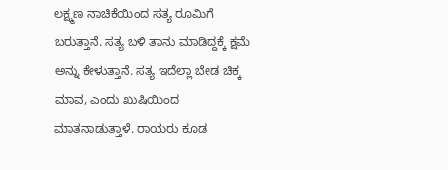ಲಕ್ಷ್ಮಣ ನಾಚಿಕೆಯಿಂದ ಸತ್ಯ ರೂಮಿಗೆ ಬರುತ್ತಾನೆ. ಸತ್ಯ ಬಳಿ ತಾನು ಮಾಡಿದ್ದಕ್ಕೆ ಕ್ಷಮೆ ಅನ್ನು ಕೇಳುತ್ತಾನೆ. ಸತ್ಯ ಇದೆಲ್ಲಾ ಬೇಡ ಚಿಕ್ಕ ಮಾವ, ಎಂದು ಖುಷಿಯಿಂದ ಮಾತನಾಡುತ್ತಾಳೆ. ರಾಯರು ಕೂಡ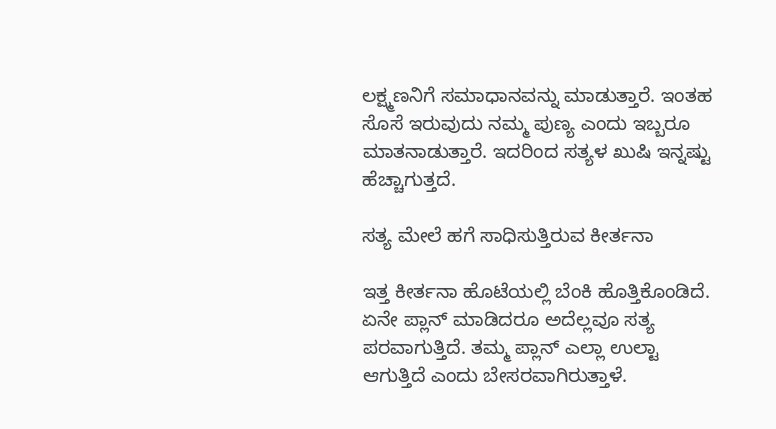ಲಕ್ಷ್ಮಣನಿಗೆ ಸಮಾಧಾನವನ್ನು ಮಾಡುತ್ತಾರೆ. ಇಂತಹ ಸೊಸೆ ಇರುವುದು ನಮ್ಮ ಪುಣ್ಯ ಎಂದು ಇಬ್ಬರೂ ಮಾತನಾಡುತ್ತಾರೆ. ಇದರಿಂದ ಸತ್ಯಳ ಖುಷಿ ಇನ್ನಷ್ಟು ಹೆಚ್ಚಾಗುತ್ತದೆ.

ಸತ್ಯ ಮೇಲೆ ಹಗೆ ಸಾಧಿಸುತ್ತಿರುವ ಕೀರ್ತನಾ

ಇತ್ತ ಕೀರ್ತನಾ ಹೊಟೆಯಲ್ಲಿ ಬೆಂಕಿ ಹೊತ್ತಿಕೊಂಡಿದೆ. ಏನೇ ಪ್ಲಾನ್ ಮಾಡಿದರೂ ಅದೆಲ್ಲವೂ ಸತ್ಯ ಪರವಾಗುತ್ತಿದೆ. ತಮ್ಮ ಪ್ಲಾನ್ ಎಲ್ಲಾ ಉಲ್ಟಾ ಆಗುತ್ತಿದೆ ಎಂದು ಬೇಸರವಾಗಿರುತ್ತಾಳೆ.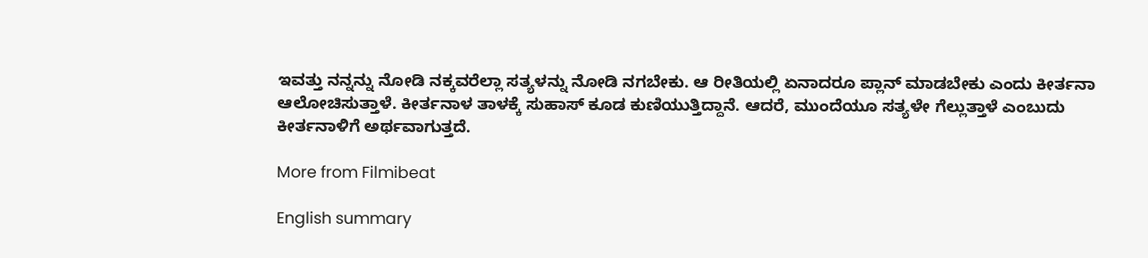ಇವತ್ತು ನನ್ನನ್ನು ನೋಡಿ ನಕ್ಕವರೆಲ್ಲಾ ಸತ್ಯಳನ್ನು ನೋಡಿ ನಗಬೇಕು. ಆ ರೀತಿಯಲ್ಲಿ ಏನಾದರೂ ಪ್ಲಾನ್ ಮಾಡಬೇಕು ಎಂದು ಕೀರ್ತನಾ ಆಲೋಚಿಸುತ್ತಾಳೆ. ಕೀರ್ತನಾಳ ತಾಳಕ್ಕೆ ಸುಹಾಸ್ ಕೂಡ ಕುಣಿಯುತ್ತಿದ್ದಾನೆ. ಆದರೆ, ಮುಂದೆಯೂ ಸತ್ಯಳೇ ಗೆಲ್ಲುತ್ತಾಳೆ ಎಂಬುದು ಕೀರ್ತನಾಳಿಗೆ ಅರ್ಥವಾಗುತ್ತದೆ.

More from Filmibeat

English summary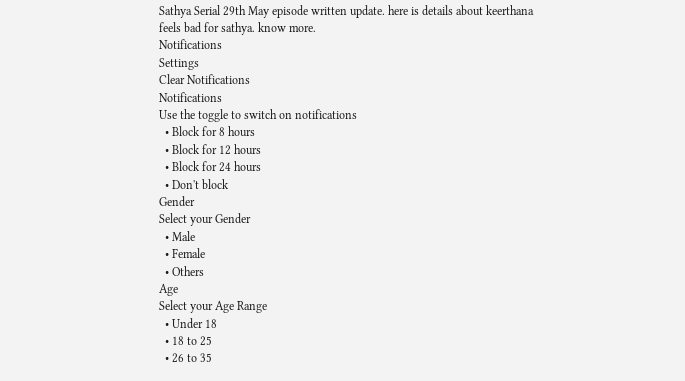Sathya Serial 29th May episode written update. here is details about keerthana feels bad for sathya. know more.
Notifications
Settings
Clear Notifications
Notifications
Use the toggle to switch on notifications
  • Block for 8 hours
  • Block for 12 hours
  • Block for 24 hours
  • Don't block
Gender
Select your Gender
  • Male
  • Female
  • Others
Age
Select your Age Range
  • Under 18
  • 18 to 25
  • 26 to 35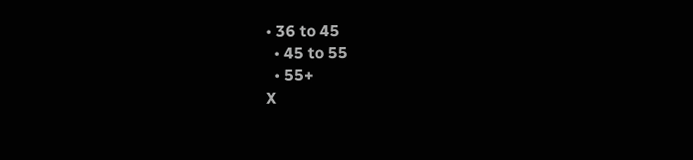• 36 to 45
  • 45 to 55
  • 55+
X